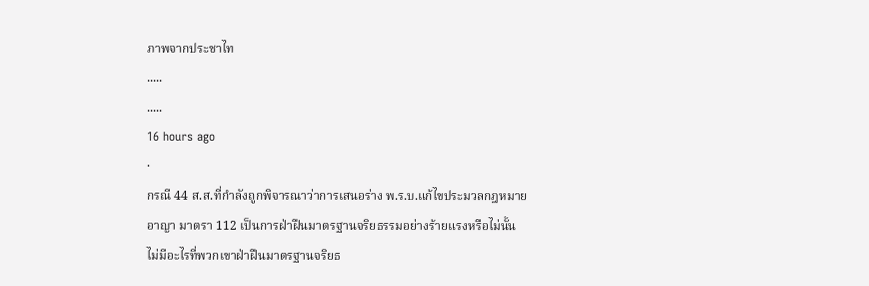ภาพจากประชาไท
.....
.....
16 hours ago
·
กรณี 44 ส.ส.ที่กำลังถูกพิจารณาว่าการเสนอร่าง พ.ร.บ.แก้ไขประมวลกฎหมายอาญา มาตรา 112 เป็นการฝ่าฝืนมาตรฐานจริยธรรมอย่างร้ายแรงหรือไม่นั้น
ไม่มีอะไรที่พวกเขาฝ่าฝืนมาตรฐานจริยธ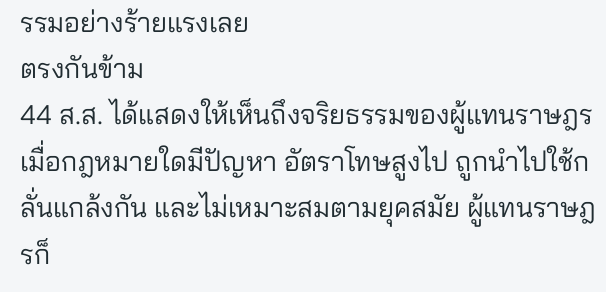รรมอย่างร้ายแรงเลย
ตรงกันข้าม
44 ส.ส. ได้แสดงให้เห็นถึงจริยธรรมของผู้แทนราษฎร เมื่อกฎหมายใดมีปัญหา อัตราโทษสูงไป ถูกนำไปใช้กลั่นแกล้งกัน และไม่เหมาะสมตามยุคสมัย ผู้แทนราษฎรก็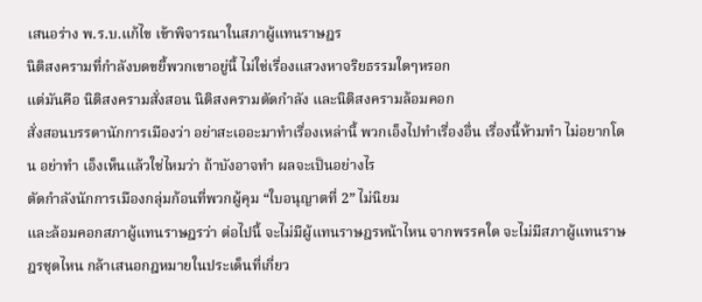เสนอร่าง พ.ร.บ.แก้ไข เข้าพิจารณาในสภาผู้แทนราษฎร
นิติสงครามที่กำลังบดขยี้พวกเขาอยู่นี้ ไม่ใช่เรื่องแสวงหาจริยธรรมใดๆหรอก
แต่มันคือ นิติสงครามสั่งสอน นิติสงครามตัดกำลัง และนิติสงครามล้อมคอก
สั่งสอนบรรดานักการเมืองว่า อย่าสะเออะมาทำเรื่องเหล่านี้ พวกเอ็งไปทำเรื่องอื่น เรื่องนี้ห้ามทำ ไม่อยากโดน อย่าทำ เอ็งเห็นแล้วใช่ไหมว่า ถ้าบังอาจทำ ผลจะเป็นอย่างไร
ตัดกำลังนักการเมืองกลุ่มก้อนที่พวกผู้คุม “ใบอนุญาตที่ 2” ไม่นิยม
และล้อมคอกสภาผู้แทนราษฎรว่า ต่อไปนี้ จะไม่มีผู้แทนราษฎรหน้าไหน จากพรรคใด จะไม่มีสภาผู้แทนราษฎรชุดไหน กล้าเสนอกฎหมายในประเด็นที่เกี่ยว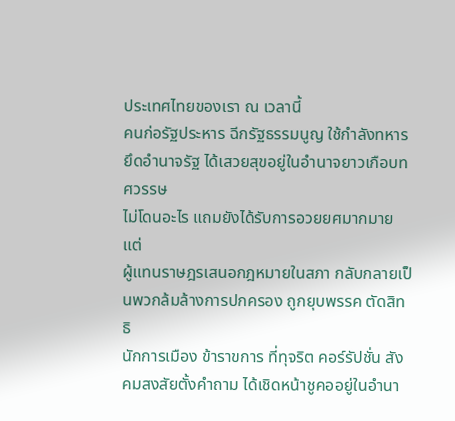ประเทศไทยของเรา ณ เวลานี้
คนก่อรัฐประหาร ฉีกรัฐธรรมนูญ ใช้กำลังทหารยึดอำนาจรัฐ ได้เสวยสุขอยู่ในอำนาจยาวเกือบทศวรรษ
ไม่โดนอะไร แถมยังได้รับการอวยยศมากมาย
แต่
ผู้แทนราษฎรเสนอกฎหมายในสภา กลับกลายเป็นพวกล้มล้างการปกครอง ถูกยุบพรรค ตัดสิทธิ
นักการเมือง ข้าราขการ ที่ทุจริต คอร์รัปชั่น สังคมสงสัยตั้งคำถาม ได้เชิดหน้าชูคออยู่ในอำนา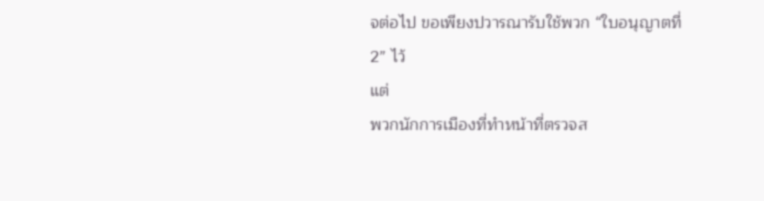จต่อไป ขอเพียงปวารณารับใช้พวก “ใบอนุญาตที่ 2” ไว้
แต่
พวกนักการเมืองที่ทำหน้าที่ตรวจส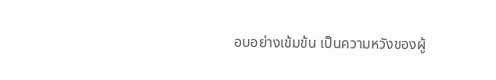อบอย่างเข้มข้น เป็นความหวังของผู้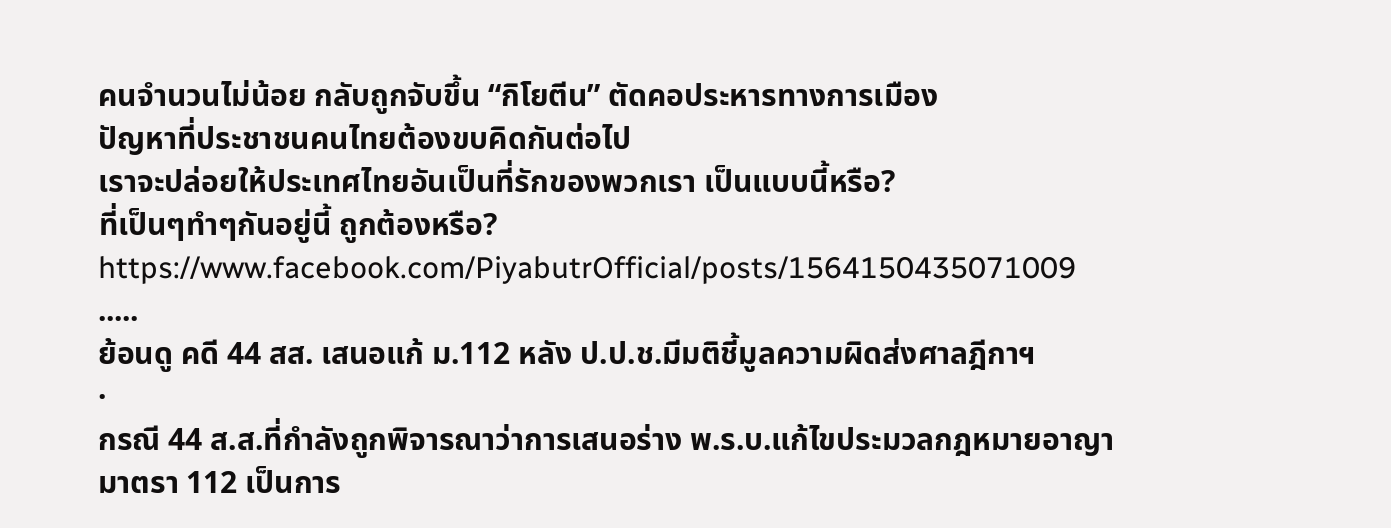คนจำนวนไม่น้อย กลับถูกจับขึ้น “กิโยตีน” ตัดคอประหารทางการเมือง
ปัญหาที่ประชาชนคนไทยต้องขบคิดกันต่อไป
เราจะปล่อยให้ประเทศไทยอันเป็นที่รักของพวกเรา เป็นแบบนี้หรือ?
ที่เป็นๆทำๆกันอยู่นี้ ถูกต้องหรือ?
https://www.facebook.com/PiyabutrOfficial/posts/1564150435071009
.....
ย้อนดู คดี 44 สส. เสนอแก้ ม.112 หลัง ป.ป.ช.มีมติชี้มูลความผิดส่งศาลฎีกาฯ
·
กรณี 44 ส.ส.ที่กำลังถูกพิจารณาว่าการเสนอร่าง พ.ร.บ.แก้ไขประมวลกฎหมายอาญา มาตรา 112 เป็นการ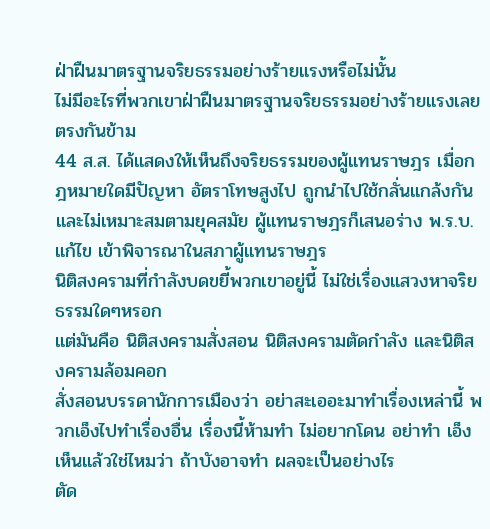ฝ่าฝืนมาตรฐานจริยธรรมอย่างร้ายแรงหรือไม่นั้น
ไม่มีอะไรที่พวกเขาฝ่าฝืนมาตรฐานจริยธรรมอย่างร้ายแรงเลย
ตรงกันข้าม
44 ส.ส. ได้แสดงให้เห็นถึงจริยธรรมของผู้แทนราษฎร เมื่อกฎหมายใดมีปัญหา อัตราโทษสูงไป ถูกนำไปใช้กลั่นแกล้งกัน และไม่เหมาะสมตามยุคสมัย ผู้แทนราษฎรก็เสนอร่าง พ.ร.บ.แก้ไข เข้าพิจารณาในสภาผู้แทนราษฎร
นิติสงครามที่กำลังบดขยี้พวกเขาอยู่นี้ ไม่ใช่เรื่องแสวงหาจริยธรรมใดๆหรอก
แต่มันคือ นิติสงครามสั่งสอน นิติสงครามตัดกำลัง และนิติสงครามล้อมคอก
สั่งสอนบรรดานักการเมืองว่า อย่าสะเออะมาทำเรื่องเหล่านี้ พวกเอ็งไปทำเรื่องอื่น เรื่องนี้ห้ามทำ ไม่อยากโดน อย่าทำ เอ็งเห็นแล้วใช่ไหมว่า ถ้าบังอาจทำ ผลจะเป็นอย่างไร
ตัด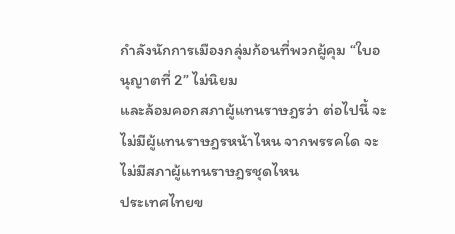กำลังนักการเมืองกลุ่มก้อนที่พวกผู้คุม “ใบอนุญาตที่ 2” ไม่นิยม
และล้อมคอกสภาผู้แทนราษฎรว่า ต่อไปนี้ จะไม่มีผู้แทนราษฎรหน้าไหน จากพรรคใด จะไม่มีสภาผู้แทนราษฎรชุดไหน
ประเทศไทยข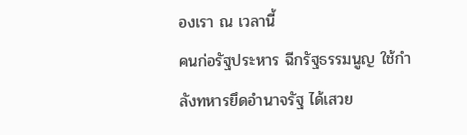องเรา ณ เวลานี้
คนก่อรัฐประหาร ฉีกรัฐธรรมนูญ ใช้กำลังทหารยึดอำนาจรัฐ ได้เสวย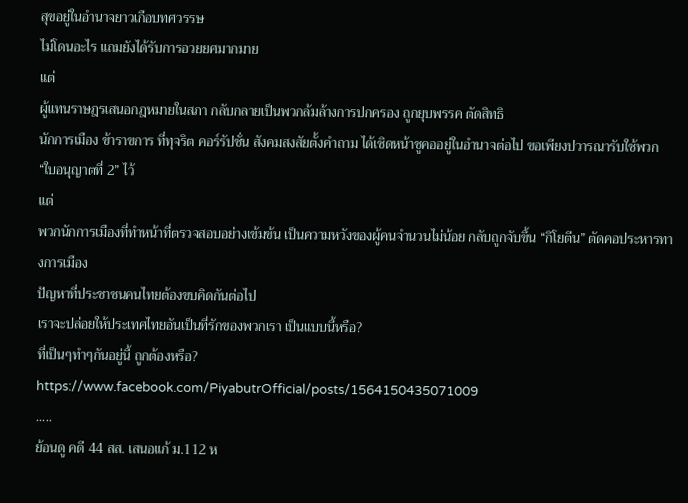สุขอยู่ในอำนาจยาวเกือบทศวรรษ
ไม่โดนอะไร แถมยังได้รับการอวยยศมากมาย
แต่
ผู้แทนราษฎรเสนอกฎหมายในสภา กลับกลายเป็นพวกล้มล้างการปกครอง ถูกยุบพรรค ตัดสิทธิ
นักการเมือง ข้าราขการ ที่ทุจริต คอร์รัปชั่น สังคมสงสัยตั้งคำถาม ได้เชิดหน้าชูคออยู่ในอำนาจต่อไป ขอเพียงปวารณารับใช้พวก “ใบอนุญาตที่ 2” ไว้
แต่
พวกนักการเมืองที่ทำหน้าที่ตรวจสอบอย่างเข้มข้น เป็นความหวังของผู้คนจำนวนไม่น้อย กลับถูกจับขึ้น “กิโยตีน” ตัดคอประหารทางการเมือง
ปัญหาที่ประชาชนคนไทยต้องขบคิดกันต่อไป
เราจะปล่อยให้ประเทศไทยอันเป็นที่รักของพวกเรา เป็นแบบนี้หรือ?
ที่เป็นๆทำๆกันอยู่นี้ ถูกต้องหรือ?
https://www.facebook.com/PiyabutrOfficial/posts/1564150435071009
.....
ย้อนดู คดี 44 สส. เสนอแก้ ม.112 ห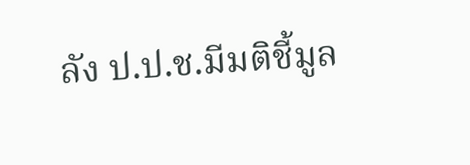ลัง ป.ป.ช.มีมติชี้มูล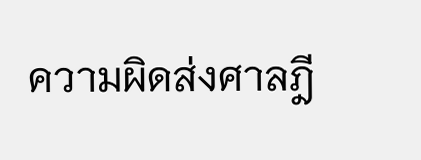ความผิดส่งศาลฎี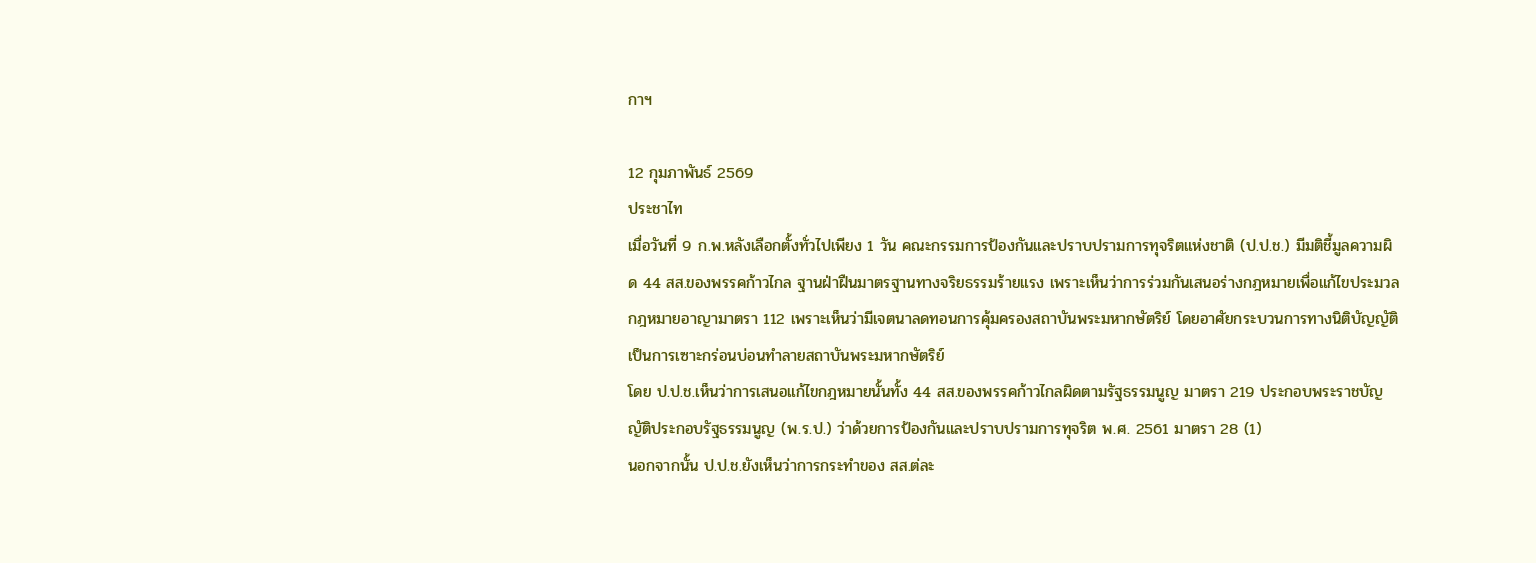กาฯ

12 กุมภาพันธ์ 2569
ประชาไท
เมื่อวันที่ 9 ก.พ.หลังเลือกตั้งทั่วไปเพียง 1 วัน คณะกรรมการป้องกันและปราบปรามการทุจริตแห่งชาติ (ป.ป.ช.) มีมติชี้มูลความผิด 44 สส.ของพรรคก้าวไกล ฐานฝ่าฝืนมาตรฐานทางจริยธรรมร้ายแรง เพราะเห็นว่าการร่วมกันเสนอร่างกฎหมายเพื่อแก้ไขประมวลกฎหมายอาญามาตรา 112 เพราะเห็นว่ามีเจตนาลดทอนการคุ้มครองสถาบันพระมหากษัตริย์ โดยอาศัยกระบวนการทางนิติบัญญัติ เป็นการเซาะกร่อนบ่อนทำลายสถาบันพระมหากษัตริย์
โดย ป.ป.ช.เห็นว่าการเสนอแก้ไขกฎหมายนั้นทั้ง 44 สส.ของพรรคก้าวไกลผิดตามรัฐธรรมนูญ มาตรา 219 ประกอบพระราชบัญญัติประกอบรัฐธรรมนูญ (พ.ร.ป.) ว่าด้วยการป้องกันและปราบปรามการทุจริต พ.ศ. 2561 มาตรา 28 (1)
นอกจากนั้น ป.ป.ช.ยังเห็นว่าการกระทำของ สส.ต่ละ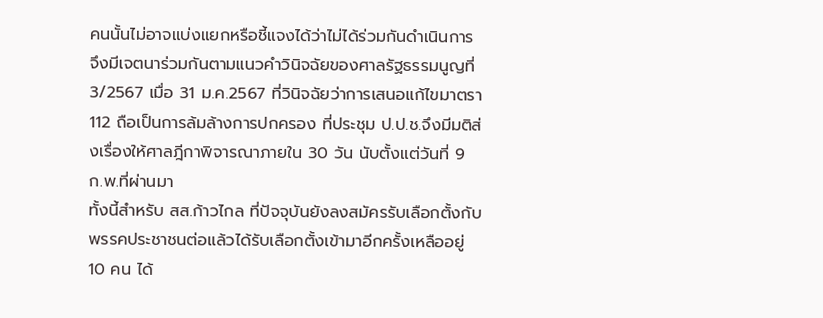คนนั้นไม่อาจแบ่งแยกหรือชี้แจงได้ว่าไม่ได้ร่วมกันดำเนินการ จึงมีเจตนาร่วมกันตามแนวคำวินิจฉัยของศาลรัฐธรรมนูญที่ 3/2567 เมื่อ 31 ม.ค.2567 ที่วินิจฉัยว่าการเสนอแก้ไขมาตรา 112 ถือเป็นการล้มล้างการปกครอง ที่ประชุม ป.ป.ช.จึงมีมติส่งเรื่องให้ศาลฎีกาพิจารณาภายใน 30 วัน นับตั้งแต่วันที่ 9 ก.พ.ที่ผ่านมา
ทั้งนี้สำหรับ สส.ก้าวไกล ที่ปัจจุบันยังลงสมัครรับเลือกตั้งกับพรรคประชาชนต่อแล้วได้รับเลือกตั้งเข้ามาอีกครั้งเหลืออยู่ 10 คน ได้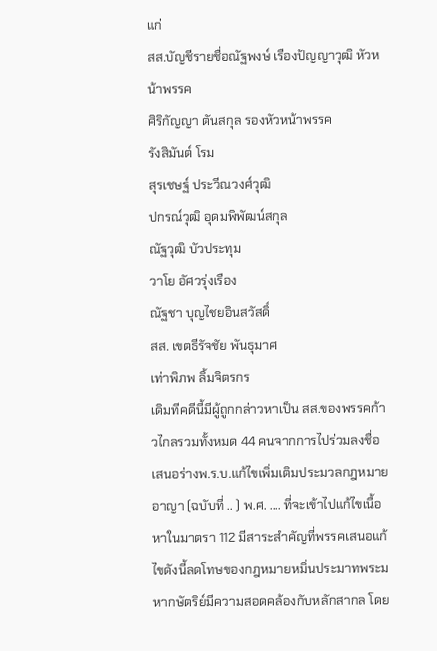แก่
สส.บัญชีรายชื่อณัฐพงษ์ เรืองปัญญาวุฒิ หัวหน้าพรรค
ศิริกัญญา ตันสกุล รองหัวหน้าพรรค
รังสิมันต์ โรม
สุรเชษฐ์ ประวีณวงศ์วุฒิ
ปกรณ์วุฒิ อุดมพิพัฒน์สกุล
ณัฐวุฒิ บัวประทุม
วาโย อัศวรุ่งเรือง
ณัฐชา บุญไชยอินสวัสดิ์
สส. เขตธีรัจชัย พันธุมาศ
เท่าพิภพ ลิ้มจิตรกร
เดิมทีคดีนี้มีผู้ถูกกล่าวหาเป็น สส.ของพรรคก้าวไกลรวมทั้งหมด 44 คนจากการไปร่วมลงชื่อเสนอร่างพ.ร.บ.แก้ไขเพิ่มเติมประมวลกฎหมายอาญา (ฉบับที่ .. ) พ.ศ. .... ที่จะเข้าไปแก้ไขเนื้อหาในมาตรา 112 มีสาระสำคัญที่พรรคเสนอแก้ไขดังนี้ลดโทษของกฎหมายหมิ่นประมาทพระมหากษัตริย์มีความสอดคล้องกับหลักสากล โดย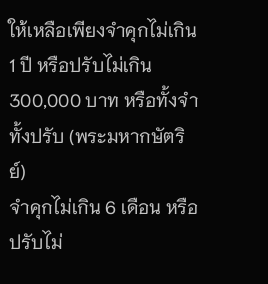ให้เหลือเพียงจำคุกไม่เกิน 1 ปี หรือปรับไม่เกิน 300,000 บาท หรือทั้งจำทั้งปรับ (พระมหากษัตริย์)
จำคุกไม่เกิน 6 เดือน หรือปรับไม่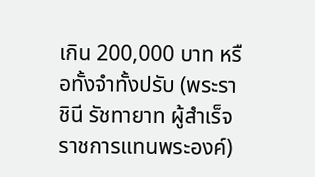เกิน 200,000 บาท หรือทั้งจำทั้งปรับ (พระราชินี รัชทายาท ผู้สำเร็จราชการแทนพระองค์)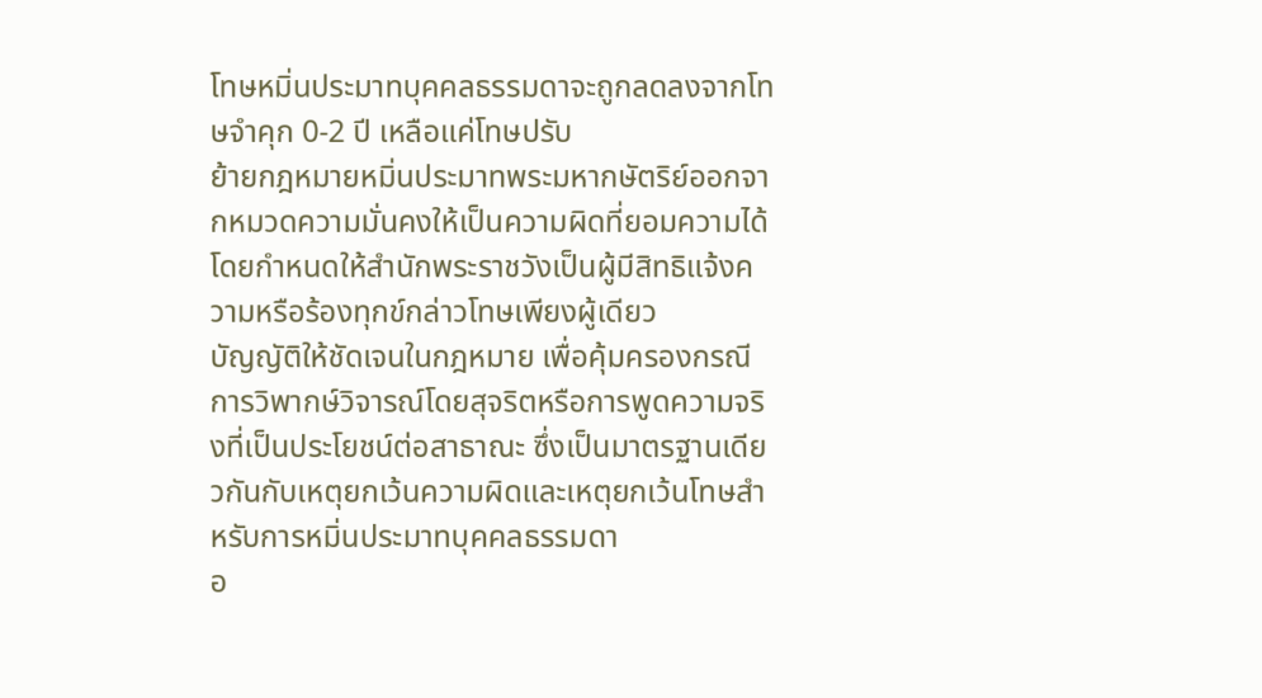โทษหมิ่นประมาทบุคคลธรรมดาจะถูกลดลงจากโทษจำคุก 0-2 ปี เหลือแค่โทษปรับ
ย้ายกฎหมายหมิ่นประมาทพระมหากษัตริย์ออกจากหมวดความมั่นคงให้เป็นความผิดที่ยอมความได้ โดยกำหนดให้สำนักพระราชวังเป็นผู้มีสิทธิแจ้งความหรือร้องทุกข์กล่าวโทษเพียงผู้เดียว
บัญญัติให้ชัดเจนในกฎหมาย เพื่อคุ้มครองกรณีการวิพากษ์วิจารณ์โดยสุจริตหรือการพูดความจริงที่เป็นประโยชน์ต่อสาธาณะ ซึ่งเป็นมาตรฐานเดียวกันกับเหตุยกเว้นความผิดและเหตุยกเว้นโทษสำหรับการหมิ่นประมาทบุคคลธรรมดา
อ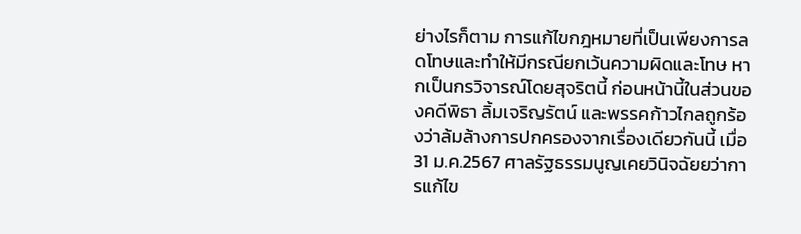ย่างไรก็ตาม การแก้ไขกฎหมายที่เป็นเพียงการลดโทษและทำให้มีกรณียกเว้นความผิดและโทษ หากเป็นกรวิจารณ์โดยสุจริตนี้ ก่อนหน้านี้ในส่วนของคดีพิธา ลิ้มเจริญรัตน์ และพรรคก้าวไกลถูกร้องว่าล้มล้างการปกครองจากเรื่องเดียวกันนี้ เมื่อ 31 ม.ค.2567 ศาลรัฐธรรมนูญเคยวินิจฉัยยว่าการแก้ไข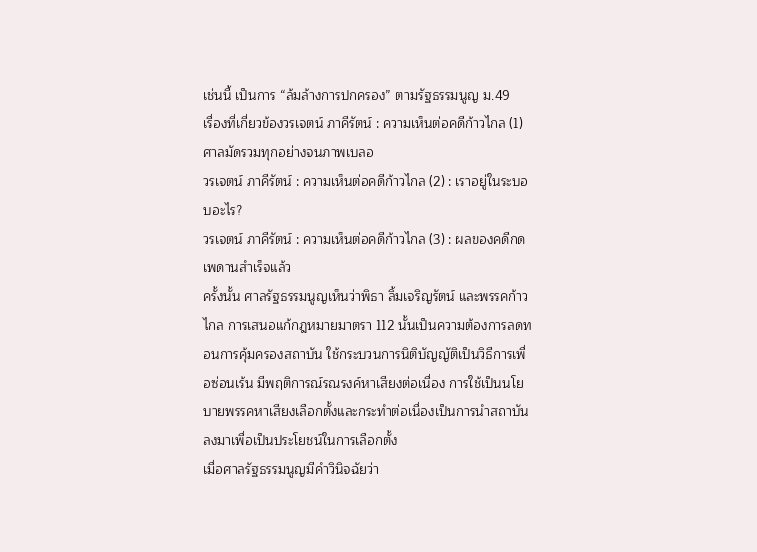เช่นนี้ เป็นการ “ล้มล้างการปกครอง” ตามรัฐธรรมนูญ ม.49
เรื่องที่เกี่ยวข้องวรเจตน์ ภาคีรัตน์ : ความเห็นต่อคดีก้าวไกล (1) ศาลมัดรวมทุกอย่างจนภาพเบลอ
วรเจตน์ ภาคีรัตน์ : ความเห็นต่อคดีก้าวไกล (2) : เราอยู่ในระบอบอะไร?
วรเจตน์ ภาคีรัตน์ : ความเห็นต่อคดีก้าวไกล (3) : ผลของคดีกดเพดานสำเร็จแล้ว
ครั้งนั้น ศาลรัฐธรรมนูญเห็นว่าพิธา ลิ้มเจริญรัตน์ และพรรคก้าวไกล การเสนอแก้กฎหมายมาตรา 112 นั้นเป็นความต้องการลดทอนการคุ้มครองสถาบัน ใช้กระบวนการนิติบัญญัติเป็นวิธีการเพื่อซ่อนเร้น มีพฤติการณ์รณรงค์หาเสียงต่อเนื่อง การใช้เป็นนโยบายพรรคหาเสียงเลือกตั้งและกระทำต่อเนื่องเป็นการนำสถาบันลงมาเพื่อเป็นประโยชน์ในการเลือกตั้ง
เมื่อศาลรัฐธรรมนูญมีคำวินิจฉัยว่า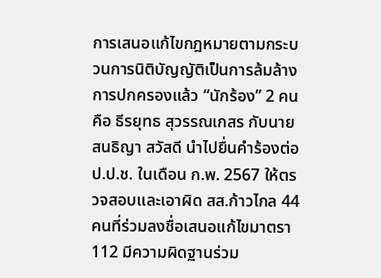การเสนอแก้ไขกฎหมายตามกระบวนการนิติบัญญัติเป็นการล้มล้างการปกครองแล้ว “นักร้อง” 2 คนคือ ธีรยุทธ สุวรรณเกสร กับนายสนธิญา สวัสดี นำไปยื่นคำร้องต่อ ป.ป.ช. ในเดือน ก.พ. 2567 ให้ตรวจสอบและเอาผิด สส.ก้าวไกล 44 คนที่ร่วมลงชื่อเสนอแก้ไขมาตรา 112 มีความผิดฐานร่วม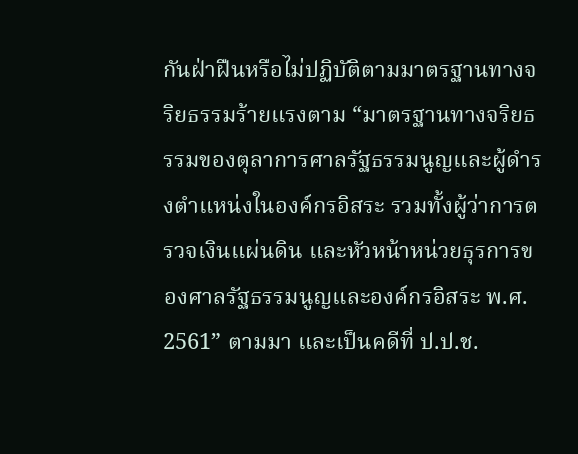กันฝ่าฝืนหรือไม่ปฏิบัติตามมาตรฐานทางจริยธรรมร้ายแรงตาม “มาตรฐานทางจริยธรรมของตุลาการศาลรัฐธรรมนูญและผู้ดำรงตำแหน่งในองค์กรอิสระ รวมทั้งผู้ว่าการตรวจเงินแผ่นดิน และหัวหน้าหน่วยธุรการของศาลรัฐธรรมนูญและองค์กรอิสระ พ.ศ. 2561” ตามมา และเป็นคดีที่ ป.ป.ช.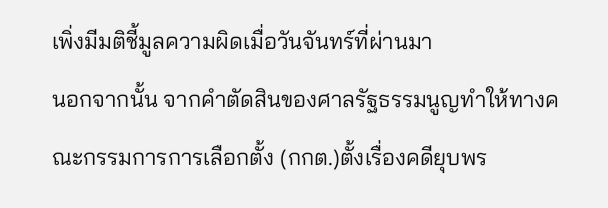เพิ่งมีมติชี้มูลความผิดเมื่อวันจันทร์ที่ผ่านมา
นอกจากนั้น จากคำตัดสินของศาลรัฐธรรมนูญทำให้ทางคณะกรรมการการเลือกตั้ง (กกต.)ตั้งเรื่องคดียุบพร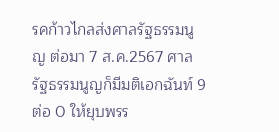รคก้าวไกลส่งศาลรัฐธรรมนูญ ต่อมา 7 ส.ค.2567 ศาลรัฐธรรมนูญก็มีมติเอกฉันท์ 9 ต่อ 0 ให้ยุบพรร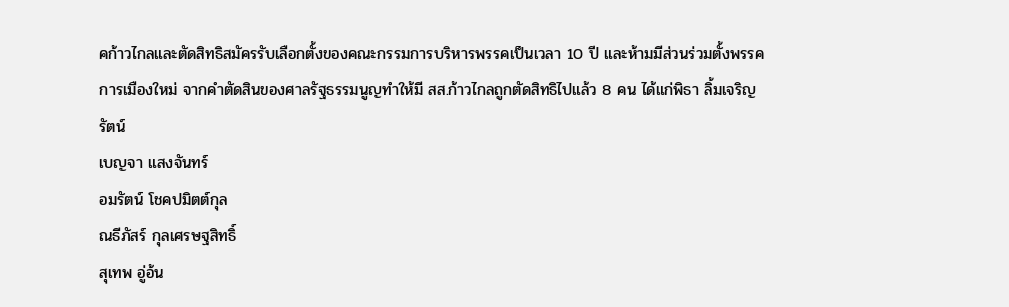คก้าวไกลและตัดสิทธิสมัครรับเลือกตั้งของคณะกรรมการบริหารพรรคเป็นเวลา 10 ปี และห้ามมีส่วนร่วมตั้งพรรคการเมืองใหม่ จากคำตัดสินของศาลรัฐธรรมนูญทำให้มี สส.ก้าวไกลถูกตัดสิทธิไปแล้ว 8 คน ได้แก่พิธา ลิ้มเจริญรัตน์
เบญจา แสงจันทร์
อมรัตน์ โชคปมิตต์กุล
ณธีภัสร์ กุลเศรษฐสิทธิ์
สุเทพ อู่อ้น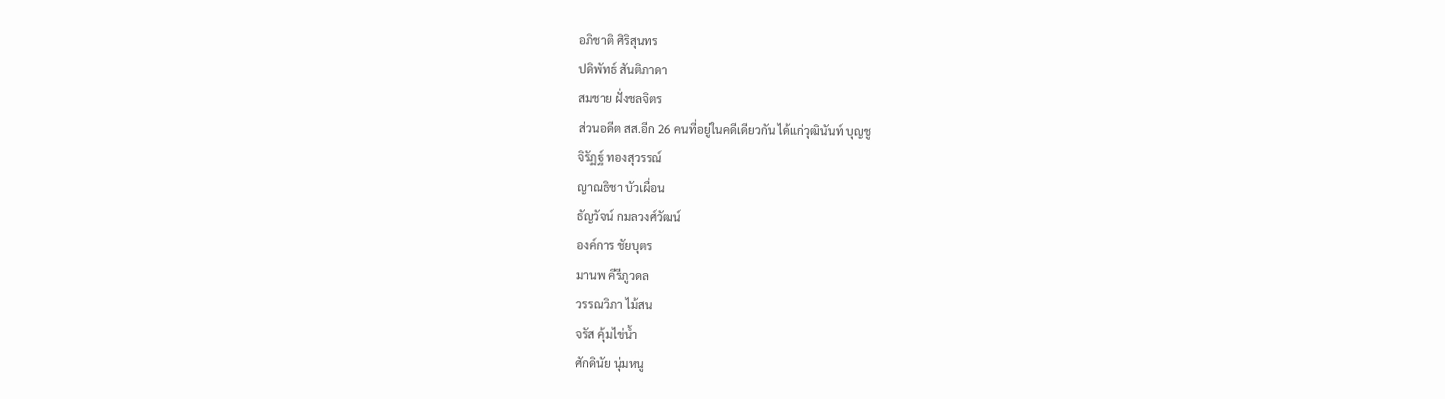อภิชาติ ศิริสุนทร
ปดิพัทธ์ สันติภาดา
สมชาย ฝั่งชลจิตร
ส่วนอดีต สส.อีก 26 คนที่อยู่ในคดีเดียวกัน ได้แก่วุฒินันท์ บุญชู
จิรัฏฐ์ ทองสุวรรณ์
ญาณธิชา บัวเผื่อน
ธัญวัจน์ กมลวงศ์วัฒน์
องค์การ ชัยบุตร
มานพ คีรีภูวดล
วรรณวิภา ไม้สน
จรัส คุ้มไข่น้ำ
ศักดินัย นุ่มหนู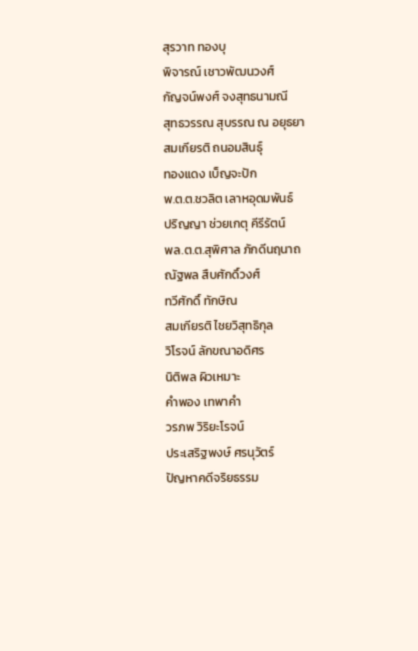สุรวาท ทองบุ
พิจารณ์ เชาวพัฒนวงศ์
กัญจน์พงศ์ จงสุทธนามณี
สุทธวรรณ สุบรรณ ณ อยุธยา
สมเกียรติ ถนอมสินธุ์
ทองแดง เบ็ญจะปัก
พ.ต.ต.ชวลิต เลาหอุดมพันธ์
ปริญญา ช่วยเกตุ คีรีรัตน์
พล.ต.ต.สุพิศาล ภักดีนฤนาถ
ณัฐพล สืบศักดิ์วงศ์
ทวีศักดิ์ ทักษิณ
สมเกียรติ ไชยวิสุทธิกุล
วิโรจน์ ลักขณาอดิศร
นิติพล ผิวเหมาะ
คำพอง เทพาคำ
วรภพ วิริยะโรจน์
ประเสริฐพงษ์ ศรนุวัตร์
ปัญหาคดีจริยธรรม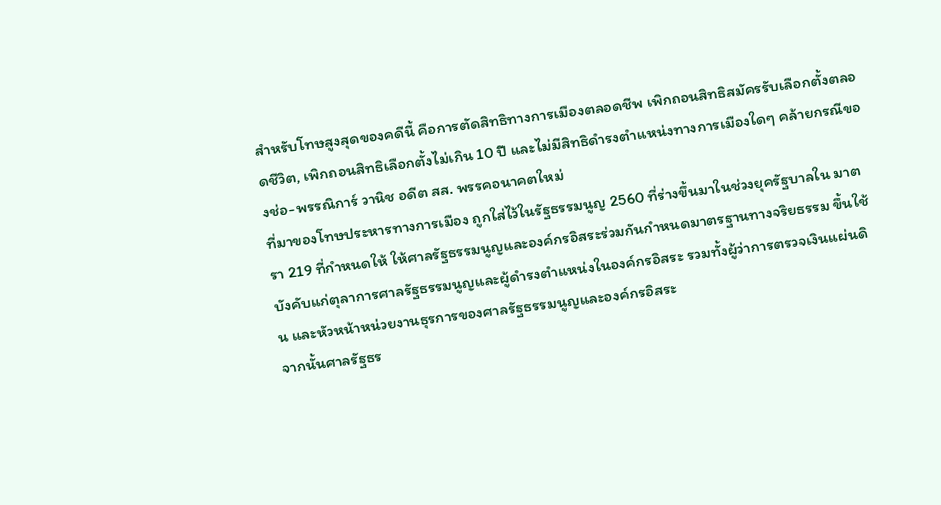สำหรับโทษสูงสุดของคดีนี้ คือการตัดสิทธิทางการเมืองตลอดชีพ เพิกถอนสิทธิสมัครรับเลือกตั้งตลอดชีวิต, เพิกถอนสิทธิเลือกตั้งไม่เกิน 10 ปี และไม่มีสิทธิดำรงตำแหน่งทางการเมืองใดๆ คล้ายกรณีของช่อ-พรรณิการ์ วานิช อดีต สส. พรรคอนาคตใหม่
ที่มาของโทษประหารทางการเมือง ถูกใส่ไว้ในรัฐธรรมนูญ 2560 ที่ร่างขึ้นมาในช่วงยุครัฐบาลใน มาตรา 219 ที่กำหนดให้ ให้ศาลรัฐธรรมนูญและองค์กรอิสระร่วมกันกําหนดมาตรฐานทางจริยธรรม ขึ้นใช้บังคับแก่ตุลาการศาลรัฐธรรมนูญและผู้ดำรงตำแหน่งในองค์กรอิสระ รวมทั้งผู้ว่าการตรวจเงินแผ่นดิน และหัวหน้าหน่วยงานธุรการของศาลรัฐธรรมนูญและองค์กรอิสระ
จากนั้นศาลรัฐธร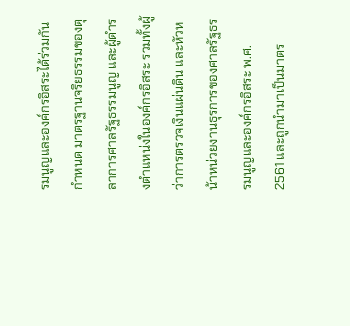รมนูญและองค์กรอิสระได้ร่วมกันกำหนด มาตรฐานจริยธรรมของตุลาการศาลรัฐธรรมนูญ และผู้ดำรงตำแหน่งในองค์กรอิสระ รวมทั้งผู้ว่าการตรวจเงินแผ่นดิน และหัวหน้าหน่วยงานธุรการของศาลรัฐธรรมนูญและองค์กรอิสระ พ.ศ. 2561 และถูกนำมาเป็นมาตร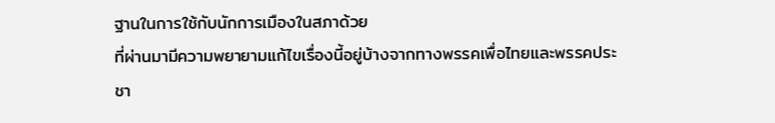ฐานในการใช้กับนักการเมืองในสภาด้วย
ที่ผ่านมามีความพยายามแก้ไขเรื่องนี้อยู่บ้างจากทางพรรคเพื่อไทยและพรรคประชา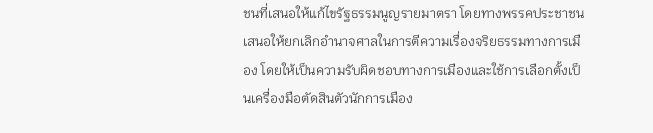ชนที่เสนอให้แก้ไขรัฐธรรมนูญรายมาตรา โดยทางพรรคประชาชนเสนอให้ยกเลิกอำนาจศาลในการตีความเรื่องจริยธรรมทางการเมือง โดยให้เป็นความรับผิดชอบทางการเมืองและใช้การเลือกตั้งเป็นเครื่องมือตัดสินตัวนักการเมือง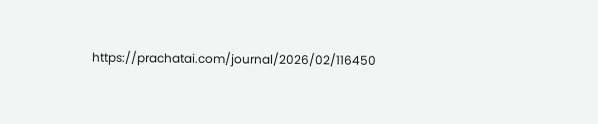https://prachatai.com/journal/2026/02/116450